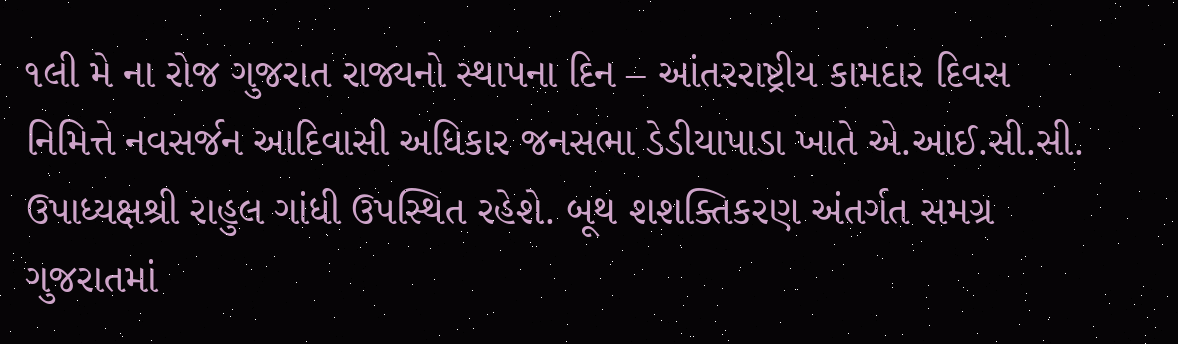૧લી મે ના રોજ ગુજરાત રાજ્યનો સ્થાપના દિન – આંતરરાષ્ટ્રીય કામદાર દિવસ નિમિત્તે નવસર્જન આદિવાસી અધિકાર જનસભા ડેડીયાપાડા ખાતે એ.આઈ.સી.સી. ઉપાધ્યક્ષશ્રી રાહુલ ગાંધી ઉપસ્થિત રહેશે. બૂથ શશક્તિકરણ અંતર્ગત સમગ્ર ગુજરાતમાં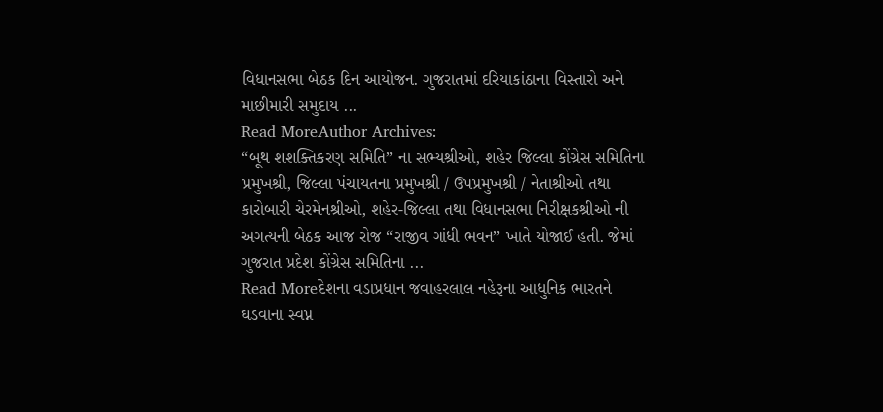વિધાનસભા બેઠક દિન આયોજન. ગુજરાતમાં દરિયાકાંઠાના વિસ્તારો અને માછીમારી સમુદાય ...
Read MoreAuthor Archives:
“બૂથ શશક્તિકરણ સમિતિ” ના સભ્યશ્રીઓ, શહેર જિલ્લા કોંગ્રેસ સમિતિના પ્રમુખશ્રી, જિલ્લા પંચાયતના પ્રમુખશ્રી / ઉપપ્રમુખશ્રી / નેતાશ્રીઓ તથા કારોબારી ચેરમેનશ્રીઓ, શહેર-જિલ્લા તથા વિધાનસભા નિરીક્ષકશ્રીઓ ની અગત્યની બેઠક આજ રોજ “રાજીવ ગાંધી ભવન” ખાતે યોજાઈ હતી. જેમાં ગુજરાત પ્રદેશ કોંગ્રેસ સમિતિના ...
Read Moreદેશના વડાપ્રધાન જવાહરલાલ નહેરૂના આધુનિક ભારતને ઘડવાના સ્વપ્ન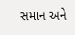સમાન અને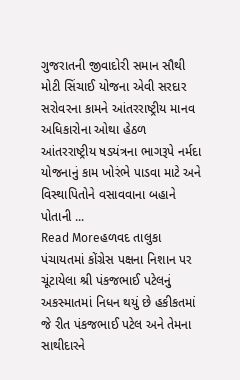ગુજરાતની જીવાદોરી સમાન સૌથી મોટી સિંચાઈ યોજના એવી સરદાર સરોવરના કામને આંતરરાષ્ટ્રીય માનવ અધિકારોના ઓથા હેઠળ આંતરરાષ્ટ્રીય ષડયંત્રના ભાગરૂપે નર્મદા યોજનાનું કામ ખોરંભે પાડવા માટે અને વિસ્થાપિતોને વસાવવાના બહાને પોતાની ...
Read Moreહળવદ તાલુકા પંચાયતમાં કોંગ્રેસ પક્ષના નિશાન પર ચૂંટાયેલા શ્રી પંકજભાઈ પટેલનું અકસ્માતમાં નિધન થયું છે હકીકતમાં જે રીત પંકજભાઈ પટેલ અને તેમના સાથીદારને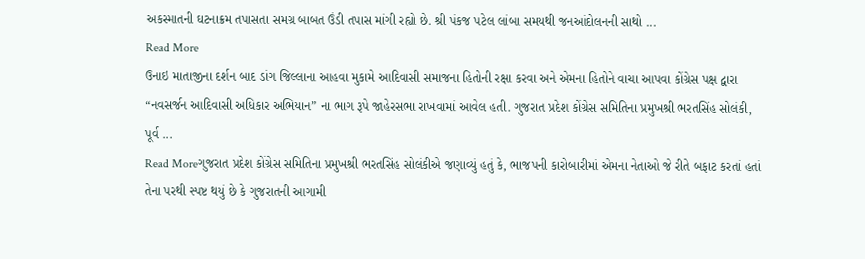અકસ્માતની ઘટનાક્રમ તપાસતા સમગ્ર બાબત ઉંડી તપાસ માંગી રહ્યો છે. શ્રી પંકજ પટેલ લાંબા સમયથી જનઆંદોલનની સાથો ...
Read More
ઉનાઇ માતાજીના દર્શન બાદ ડાંગ જિલ્લાના આહવા મુકામે આદિવાસી સમાજના હિતોની રક્ષા કરવા અને એમના હિતોને વાચા આપવા કોંગ્રેસ પક્ષ દ્વારા “નવસર્જન આદિવાસી અધિકાર અભિયાન” ના ભાગ રૂપે જાહેરસભા રાખવામાં આવેલ હતી. ગુજરાત પ્રદેશ કોંગ્રેસ સમિતિના પ્રમુખશ્રી ભરતસિંહ સોલંકી, પૂર્વ ...
Read Moreગુજરાત પ્રદેશ કોંગ્રેસ સમિતિના પ્રમુખશ્રી ભરતસિંહ સોલંકીએ જણાવ્યું હતું કે, ભાજપની કારોબારીમાં એમના નેતાઓ જે રીતે બફાટ કરતાં હતાં તેના પરથી સ્પષ્ટ થયું છે કે ગુજરાતની આગામી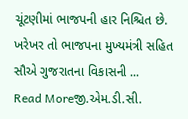ચૂંટણીમાં ભાજપની હાર નિશ્ચિત છે. ખરેખર તો ભાજપના મુખ્યમંત્રી સહિત સૌએ ગુજરાતના વિકાસની ...
Read Moreજી.એમ.ડી.સી.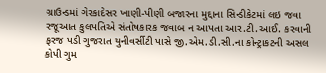ગ્રાઉન્ડમાં ગેરકાદેસર ખાણી-પીણી બજારના મુદ્દાના સિન્ડીકેટમાં લઇ જવા રજૂઆત કુલપતિએ સંતોષકારક જવાબ ન આપતા આર.ટી.આઈ. કરવાની ફરજ પડી ગુજરાત યુનીવર્સીટી પાસે જી.એમ.ડી.સી.ના કોન્ટ્રાકટની અસલ કોપી ગુમ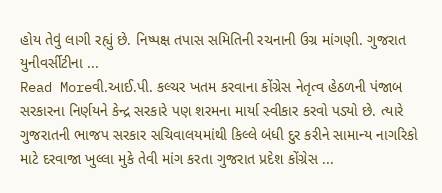હોય તેવું લાગી રહ્યું છે. નિષ્પક્ષ તપાસ સમિતિની રચનાની ઉગ્ર માંગણી. ગુજરાત યુનીવર્સીટીના ...
Read Moreવી.આઈ.પી. કલ્ચર ખતમ કરવાના કોંગ્રેસ નેતૃત્વ હેઠળની પંજાબ સરકારના નિર્ણયને કેન્દ્ર સરકારે પણ શરમના માર્યા સ્વીકાર કરવો પડ્યો છે. ત્યારે ગુજરાતની ભાજપ સરકાર સચિવાલયમાંથી કિલ્લે બંધી દુર કરીને સામાન્ય નાગરિકો માટે દરવાજા ખુલ્લા મુકે તેવી માંગ કરતા ગુજરાત પ્રદેશ કોંગ્રેસ ...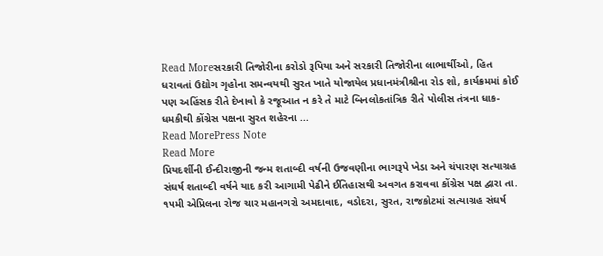Read Moreસરકારી તિજોરીના કરોડો રૂપિયા અને સરકારી તિજોરીના લાભાર્થીઓ, હિત ધરાવતાં ઉદ્યોગ ગૃહોના સમન્વયથી સુરત ખાતે યોજાયેલ પ્રધાનમંત્રીશ્રીના રોડ શો, કાર્યક્રમમાં કોઈ પણ અહિંસક રીતે દેખાવો કે રજૂઆત ન કરે તે માટે બિનલોકતાંત્રિક રીતે પોલીસ તંત્રના ધાક-ધમકીથી કોંગ્રેસ પક્ષના સુરત શહેરના ...
Read MorePress Note
Read More
પ્રિયદર્શીની ઈન્દીરાજીની જન્મ શતાબ્દી વર્ષની ઉજવણીના ભાગરૂપે ખેડા અને ચંપારણ સત્યાગ્રહ સંઘર્ષ શતાબ્દી વર્ષને યાદ કરી આગામી પેઢીને ઈતિહાસથી અવગત કરાવવા કોંગ્રેસ પક્ષ દ્વારા તા. ૧૫મી એપ્રિલના રોજ ચાર મહાનગરો અમદાવાદ, વડોદરા, સુરત, રાજકોટમાં સત્યાગ્રહ સંઘર્ષ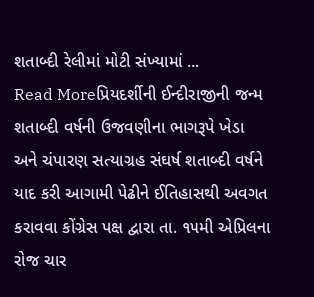શતાબ્દી રેલીમાં મોટી સંખ્યામાં ...
Read Moreપ્રિયદર્શીની ઈન્દીરાજીની જન્મ શતાબ્દી વર્ષની ઉજવણીના ભાગરૂપે ખેડા અને ચંપારણ સત્યાગ્રહ સંઘર્ષ શતાબ્દી વર્ષને યાદ કરી આગામી પેઢીને ઈતિહાસથી અવગત કરાવવા કોંગ્રેસ પક્ષ દ્વારા તા. ૧૫મી એપ્રિલના રોજ ચાર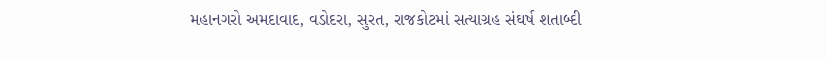મહાનગરો અમદાવાદ, વડોદરા, સુરત, રાજકોટમાં સત્યાગ્રહ સંઘર્ષ શતાબ્દી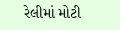રેલીમાં મોટી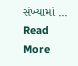સંખ્યામાં ...
Read More